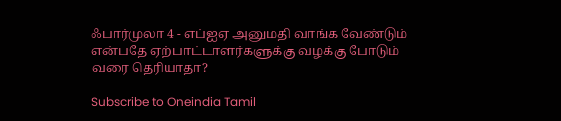ஃபார்முலா 4 - எப்ஐஏ அனுமதி வாங்க வேண்டும் என்பதே ஏற்பாட்டாளர்களுக்கு வழக்கு போடும் வரை தெரியாதா?

Subscribe to Oneindia Tamil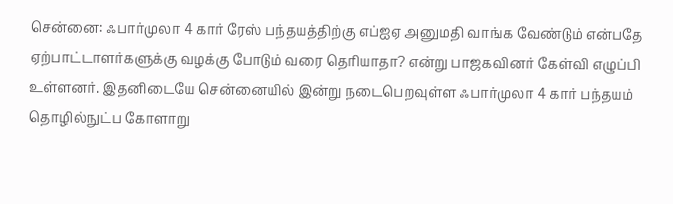சென்னை: ஃபார்முலா 4 கார் ரேஸ் பந்தயத்திற்கு எப்ஐஏ அனுமதி வாங்க வேண்டும் என்பதே ஏற்பாட்டாளர்களுக்கு வழக்கு போடும் வரை தெரியாதா? என்று பாஜகவினர் கேள்வி எழுப்பி உள்ளனர். இதனிடையே சென்னையில் இன்று நடைபெறவுள்ள ஃபார்முலா 4 கார் பந்தயம் தொழில்நுட்ப கோளாறு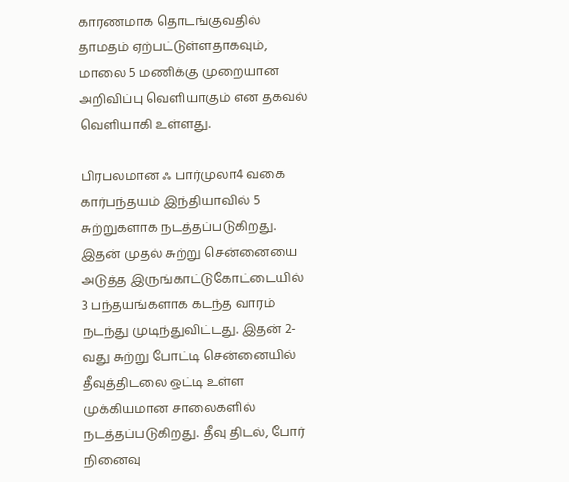காரணமாக தொடங்குவதில் தாமதம் ஏற்பட்டுள்ளதாகவும், மாலை 5 மணிக்கு முறையான அறிவிப்பு வெளியாகும் என தகவல் வெளியாகி உள்ளது.

பிரபலமான ஃ பார்முலா4 வகை கார்பந்தயம் இந்தியாவில் 5 சுற்றுகளாக நடத்தப்படுகிறது. இதன் முதல் சுற்று சென்னையை அடுத்த இருங்காட்டுகோட்டையில் 3 பந்தயங்களாக கடந்த வாரம் நடந்து முடிந்துவிட்டது. இதன் 2-வது சுற்று போட்டி சென்னையில் தீவுத்திடலை ஒட்டி உள்ள முக்கியமான சாலைகளில் நடத்தப்படுகிறது. தீவு திடல், போர் நினைவு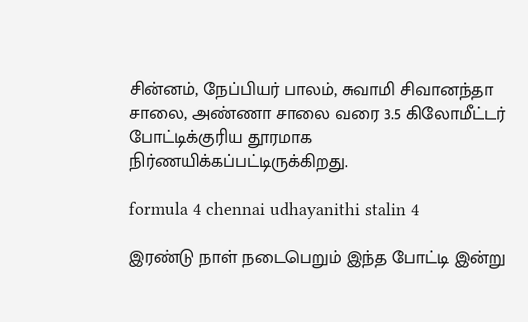சின்னம், நேப்பியர் பாலம், சுவாமி சிவானந்தா சாலை, அண்ணா சாலை வரை 3.5 கிலோமீட்டர் போட்டிக்குரிய தூரமாக நிர்ணயிக்கப்பட்டிருக்கிறது.

formula 4 chennai udhayanithi stalin 4

இரண்டு நாள் நடைபெறும் இந்த போட்டி இன்று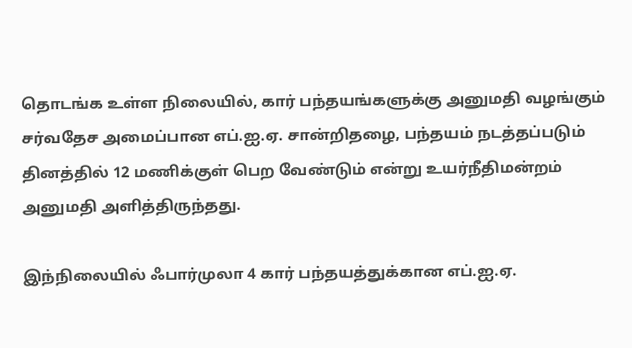தொடங்க உள்ள நிலையில், கார் பந்தயங்களுக்கு அனுமதி வழங்கும் சர்வதேச அமைப்பான எப்.ஐ.ஏ. சான்றிதழை, பந்தயம் நடத்தப்படும் தினத்தில் 12 மணிக்குள் பெற வேண்டும் என்று உயர்நீதிமன்றம் அனுமதி அளித்திருந்தது.

இந்நிலையில் ஃபார்முலா 4 கார் பந்தயத்துக்கான எப்.ஐ.ஏ.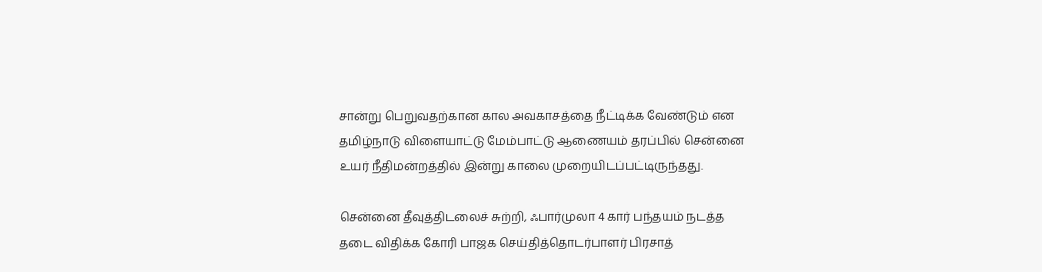சான்று பெறுவதற்கான கால அவகாசத்தை நீட்டிக்க வேண்டும் என தமிழ்நாடு விளையாட்டு மேம்பாட்டு ஆணையம் தரப்பில் சென்னை உயர் நீதிமன்றத்தில் இன்று காலை முறையிடப்பட்டிருந்தது.

சென்னை தீவுத்திடலைச் சுற்றி, ஃபார்முலா 4 கார் பந்தயம் நடத்த தடை விதிக்க கோரி பாஜக செய்தித்தொடர்பாளர் பிரசாத்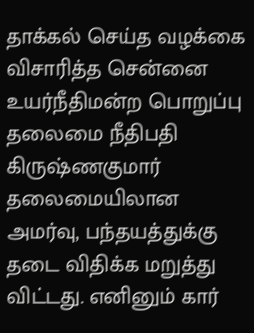தாக்கல் செய்த வழக்கை விசாரித்த சென்னை உயர்நீதிமன்ற பொறுப்பு தலைமை நீதிபதி கிருஷ்ணகுமார் தலைமையிலான அமர்வு, பந்தயத்துக்கு தடை விதிக்க மறுத்து விட்டது. எனினும் கார்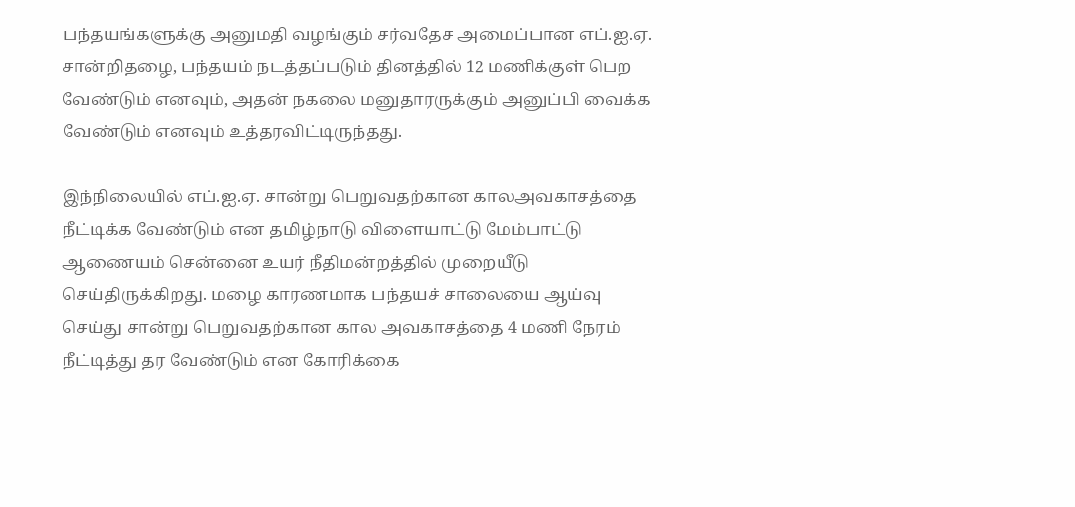பந்தயங்களுக்கு அனுமதி வழங்கும் சர்வதேச அமைப்பான எப்.ஐ.ஏ. சான்றிதழை, பந்தயம் நடத்தப்படும் தினத்தில் 12 மணிக்குள் பெற வேண்டும் எனவும், அதன் நகலை மனுதாரருக்கும் அனுப்பி வைக்க வேண்டும் எனவும் உத்தரவிட்டிருந்தது.

இந்நிலையில் எப்.ஐ.ஏ. சான்று பெறுவதற்கான காலஅவகாசத்தை நீட்டிக்க வேண்டும் என தமிழ்நாடு விளையாட்டு மேம்பாட்டு ஆணையம் சென்னை உயர் நீதிமன்றத்தில் முறையீடு செய்திருக்கிறது. மழை காரணமாக பந்தயச் சாலையை ஆய்வு செய்து சான்று பெறுவதற்கான கால அவகாசத்தை 4 மணி நேரம் நீட்டித்து தர வேண்டும் என கோரிக்கை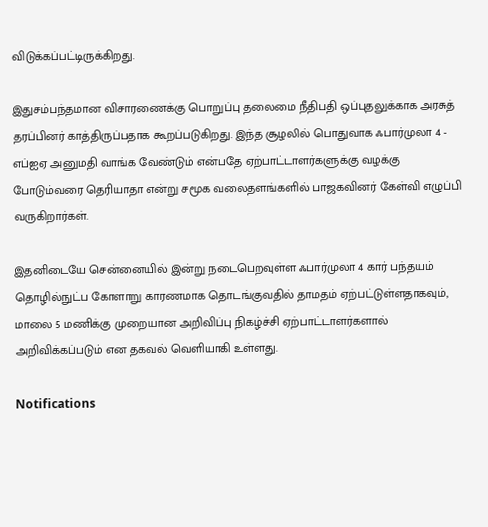விடுக்கப்பட்டிருக்கிறது.

இதுசம்பந்தமான விசாரணைக்கு பொறுப்பு தலைமை நீதிபதி ஒப்புதலுக்காக அரசுத் தரப்பினர் காத்திருப்பதாக கூறப்படுகிறது. இந்த சூழலில் பொதுவாக ஃபார்முலா 4 - எப்ஐஏ அனுமதி வாங்க வேண்டும் என்பதே ஏற்பாட்டாளர்களுக்கு வழக்கு போடும்வரை தெரியாதா என்று சமூக வலைதளங்களில் பாஜகவினர் கேள்வி எழுப்பி வருகிறார்கள்.

இதனிடையே சென்னையில் இன்று நடைபெறவுள்ள ஃபார்முலா 4 கார் பந்தயம் தொழில்நுட்ப கோளாறு காரணமாக தொடங்குவதில் தாமதம் ஏற்பட்டுள்ளதாகவும், மாலை 5 மணிக்கு முறையான அறிவிப்பு நிகழ்ச்சி ஏற்பாட்டாளர்களால் அறிவிக்கப்படும் என தகவல் வெளியாகி உள்ளது.

Notifications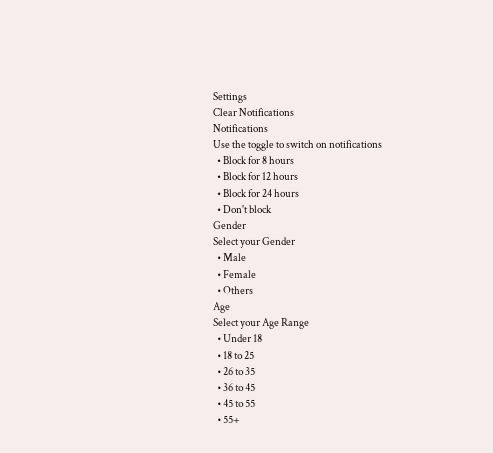Settings
Clear Notifications
Notifications
Use the toggle to switch on notifications
  • Block for 8 hours
  • Block for 12 hours
  • Block for 24 hours
  • Don't block
Gender
Select your Gender
  • Male
  • Female
  • Others
Age
Select your Age Range
  • Under 18
  • 18 to 25
  • 26 to 35
  • 36 to 45
  • 45 to 55
  • 55+